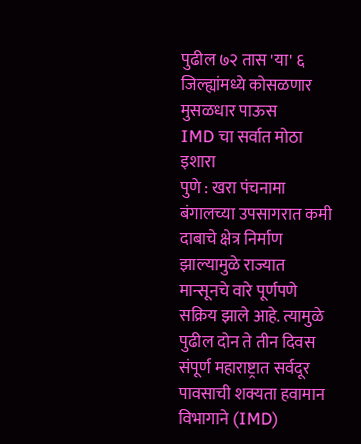पुढील ७२ तास 'या' ६ जिल्ह्यांमध्ये कोसळणार मुसळधार पाऊस
IMD चा सर्वात मोठा इशारा
पुणे : खरा पंचनामा
बंगालच्या उपसागरात कमी दाबाचे क्षेत्र निर्माण झाल्यामुळे राज्यात मान्सूनचे वारे पूर्णपणे सक्रिय झाले आहे. त्यामुळे पुढील दोन ते तीन दिवस संपूर्ण महाराष्ट्रात सर्वदूर पावसाची शक्यता हवामान विभागाने (IMD)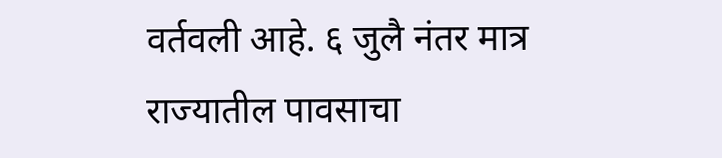वर्तवली आहे. ६ जुलै नंतर मात्र राज्यातील पावसाचा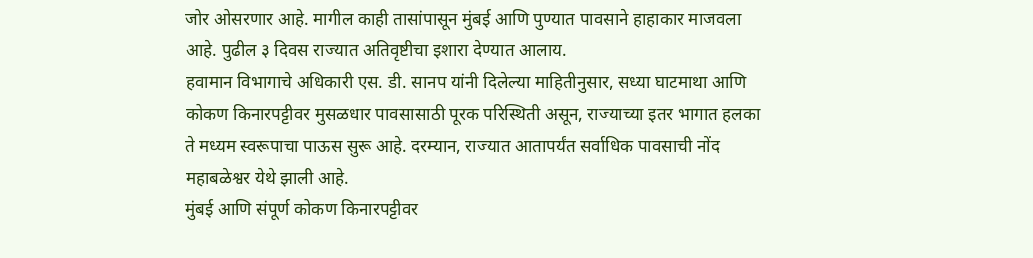जोर ओसरणार आहे. मागील काही तासांपासून मुंबई आणि पुण्यात पावसाने हाहाकार माजवला आहे. पुढील ३ दिवस राज्यात अतिवृष्टीचा इशारा देण्यात आलाय.
हवामान विभागाचे अधिकारी एस. डी. सानप यांनी दिलेल्या माहितीनुसार, सध्या घाटमाथा आणि कोकण किनारपट्टीवर मुसळधार पावसासाठी पूरक परिस्थिती असून, राज्याच्या इतर भागात हलका ते मध्यम स्वरूपाचा पाऊस सुरू आहे. दरम्यान, राज्यात आतापर्यंत सर्वाधिक पावसाची नोंद महाबळेश्वर येथे झाली आहे.
मुंबई आणि संपूर्ण कोकण किनारपट्टीवर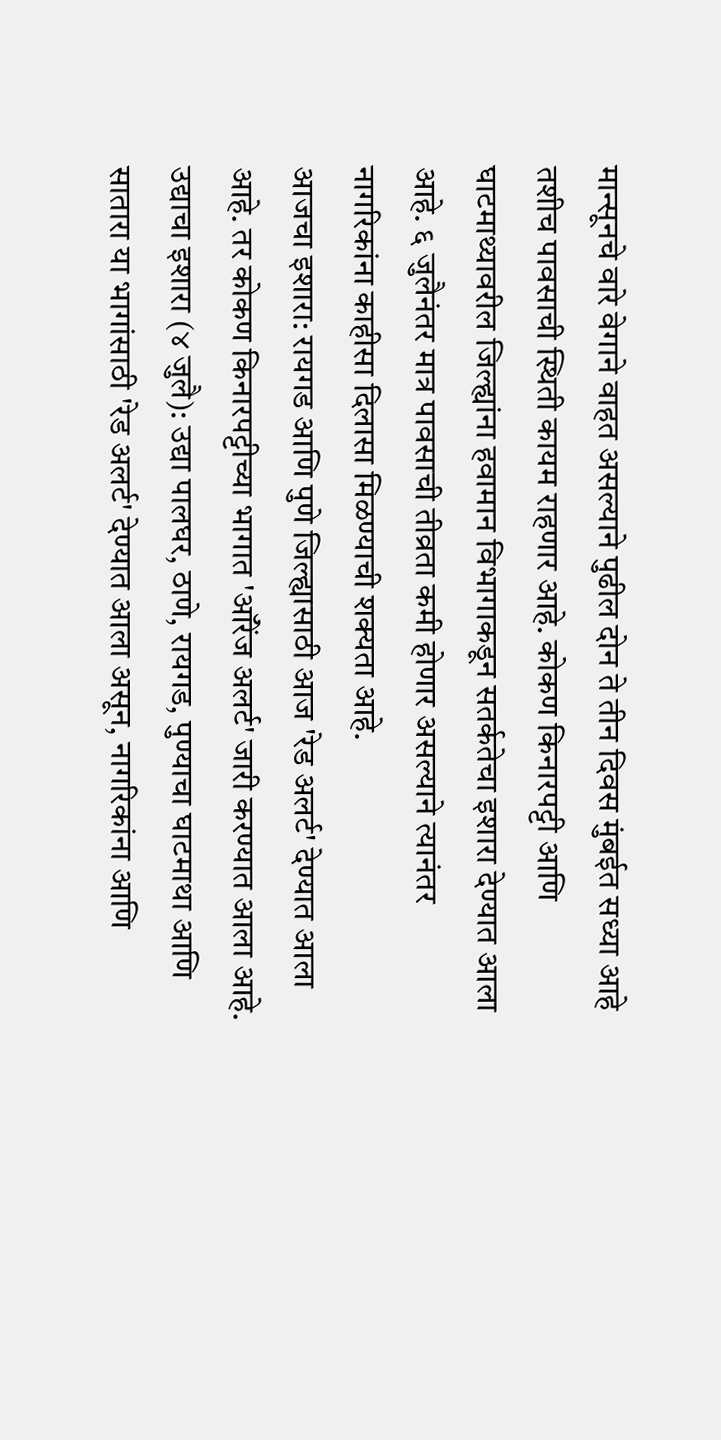मान्सूनचे वारे वेगाने वाहत असल्याने पुढील दोन ते तीन दिवस मुंबईत सध्या आहे तशीच पावसाची स्थिती कायम राहणार आहे. कोकण किनारपट्टी आणि घाटमाथ्यावरील जिल्ह्यांना हवामान विभागाकडून सतर्कतेचा इशारा देण्यात आला आहे. ६ जुलैनंतर मात्र पावसाची तीव्रता कमी होणार असल्याने त्यानंतर नागरिकांना काहीसा दिलासा मिळण्याची शक्यता आहे.
आजचा इशारा: रायगड आणि पुणे जिल्ह्यासाठी आज 'रेड अलर्ट' देण्यात आला आहे. तर कोकण किनारपट्टीच्या भागात 'ऑरेंज अलर्ट' जारी करण्यात आला आहे.
उद्याचा इशारा (४ जुलै): उद्या पालघर, ठाणे, रायगड, पुण्याचा घाटमाथा आणि सातारा या भागांसाठी 'रेड अलर्ट' देण्यात आला असून, नागरिकांना आणि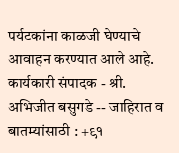पर्यटकांना काळजी घेण्याचे आवाहन करण्यात आले आहे.
कार्यकारी संपादक - श्री. अभिजीत बसुगडे -- जाहिरात व बातम्यांसाठी : +९१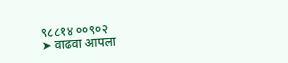९८८१४ ००९०२
➤ वाढवा आपला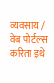व्यवसाय / वेब पोर्टल्स करिता इथे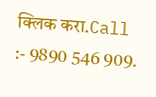क्लिक करा.Call :- 9890 546 909.